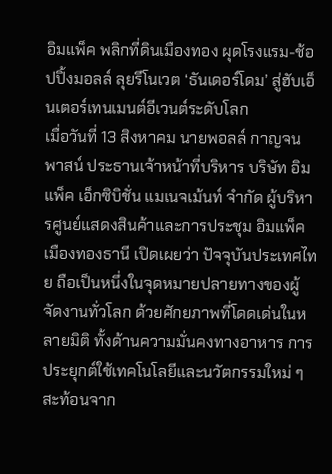อิมแพ็ค พลิกที่ดินเมืองทอง ผุดโรงแรม-ช้อปปิ้งมอลล์ ลุยรีโนเวต ‘ธันเดอร์โดม’ สู่ฮับเอ็นเตอร์เทนเมนต์อีเวนต์ระดับโลก
เมื่อวันที่ 13 สิงหาคม นายพอลล์ กาญจนพาสน์ ประธานเจ้าหน้าที่บริหาร บริษัท อิมแพ็ค เอ็กซิบิชั่น แมเนจเม้นท์ จำกัด ผู้บริหารศูนย์แสดงสินค้าและการประชุม อิมแพ็ค เมืองทองธานี เปิดเผยว่า ปัจจุบันประเทศไทย ถือเป็นหนึ่งในจุดหมายปลายทางของผู้จัดงานทั่วโลก ด้วยศักยภาพที่โดดเด่นในหลายมิติ ทั้งด้านความมั่นคงทางอาหาร การประยุกต์ใช้เทคโนโลยีและนวัตกรรมใหม่ ๆ สะท้อนจาก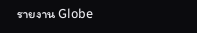รายงาน Globe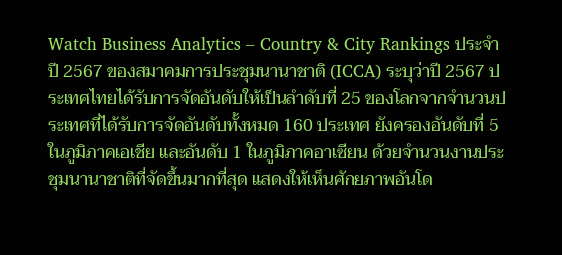Watch Business Analytics – Country & City Rankings ประจำปี 2567 ของสมาคมการประชุมนานาชาติ (ICCA) ระบุว่าปี 2567 ประเทศไทยได้รับการจัดอันดับให้เป็นลำดับที่ 25 ของโลกจากจำนวนประเทศที่ได้รับการจัดอันดับทั้งหมด 160 ประเทศ ยังครองอันดับที่ 5 ในภูมิภาคเอเชีย และอันดับ 1 ในภูมิภาคอาเซียน ด้วยจำนวนงานประชุมนานาชาติที่จัดขึ้นมากที่สุด แสดงให้เห็นศักยภาพอันโด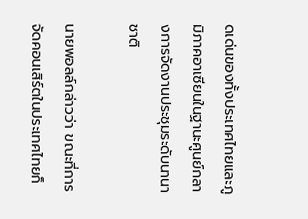ดเด่นของทั้งประเทศไทยและภูมิภาคอาเซียนในฐานะศูนย์กลางการจัดงานประชุมระดับนานาชาติ

นายพอลล์กล่าวว่า ขณะที่การจัดคอนเสิร์ตในประเทศไทยก็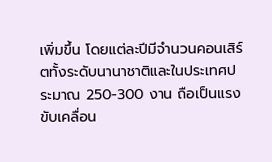เพิ่มขึ้น โดยแต่ละปีมีจำนวนคอนเสิร์ตทั้งระดับนานาชาติและในประเทศประมาณ 250-300 งาน ถือเป็นแรงขับเคลื่อน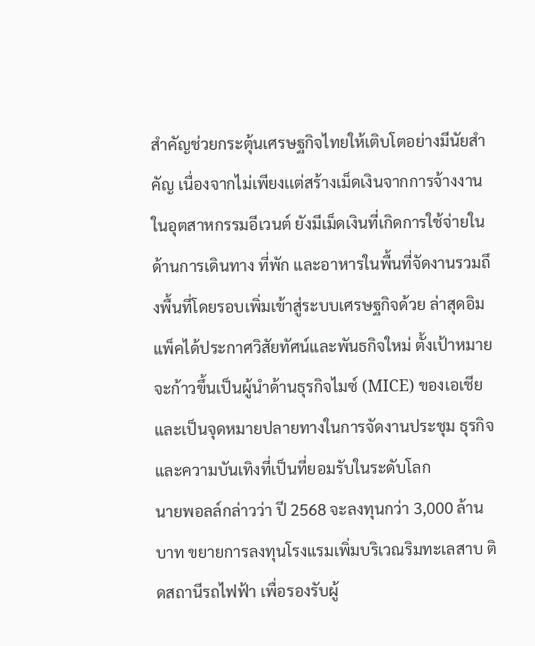สำคัญช่วยกระตุ้นเศรษฐกิจไทยให้เติบโตอย่างมีนัยสำคัญ เนื่องจากไม่เพียงเเต่สร้างเม็ดเงินจากการจ้างงานในอุตสาหกรรมอีเวนต์ ยังมีเม็ดเงินที่เกิดการใช้จ่ายในด้านการเดินทาง ที่พัก และอาหารในพื้นที่จัดงานรวมถึงพื้นที่โดยรอบเพิ่มเข้าสู่ระบบเศรษฐกิจด้วย ล่าสุดอิมแพ็คได้ประกาศวิสัยทัศน์และพันธกิจใหม่ ตั้งเป้าหมายจะก้าวขึ้นเป็นผู้นำด้านธุรกิจไมซ์ (MICE) ของเอเชีย และเป็นจุดหมายปลายทางในการจัดงานประชุม ธุรกิจ และความบันเทิงที่เป็นที่ยอมรับในระดับโลก
นายพอลล์กล่าวว่า ปี 2568 จะลงทุนกว่า 3,000 ล้านบาท ขยายการลงทุนโรงแรมเพิ่มบริเวณริมทะเลสาบ ติดสถานีรถไฟฟ้า เพื่อรองรับผู้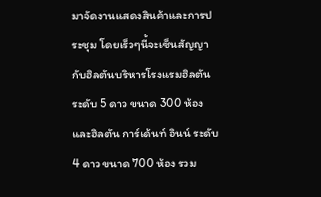มาจัดงานแสดงสินค้าและการประชุม โดยเร็วๆนี้จะเซ็นสัญญากับฮิลตันบริหารโรงแรมฮิลตัน ระดับ 5 ดาว ขนาด 300 ห้อง และฮิลตัน การ์เด้นท์ อินน์ ระดับ 4 ดาว ขนาด 700 ห้อง รวม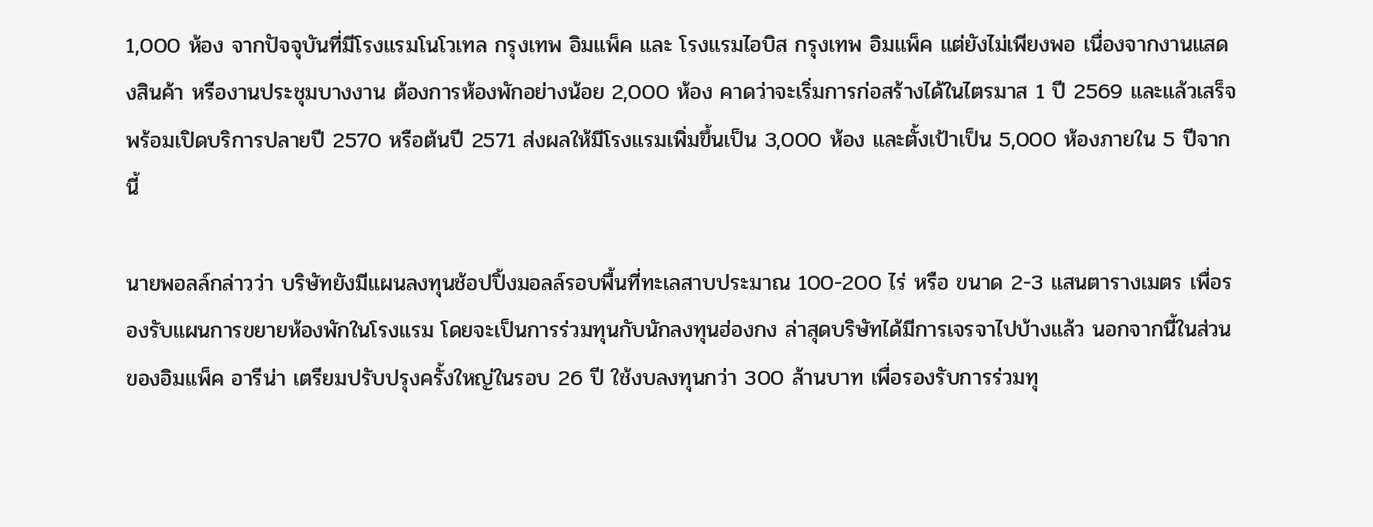1,000 ห้อง จากปัจจุบันที่มีโรงแรมโนโวเทล กรุงเทพ อิมแพ็ค และ โรงแรมไอบิส กรุงเทพ อิมแพ็ค แต่ยังไม่เพียงพอ เนื่องจากงานแสดงสินค้า หรืองานประชุมบางงาน ต้องการห้องพักอย่างน้อย 2,000 ห้อง คาดว่าจะเริ่มการก่อสร้างได้ในไตรมาส 1 ปี 2569 และแล้วเสร็จพร้อมเปิดบริการปลายปี 2570 หรือต้นปี 2571 ส่งผลให้มีโรงแรมเพิ่มขึ้นเป็น 3,000 ห้อง และตั้งเป้าเป็น 5,000 ห้องภายใน 5 ปีจากนี้

นายพอลล์กล่าวว่า บริษัทยังมีแผนลงทุนช้อปปิ้งมอลล์รอบพื้นที่ทะเลสาบประมาณ 100-200 ไร่ หรือ ขนาด 2-3 แสนตารางเมตร เพื่อรองรับแผนการขยายห้องพักในโรงแรม โดยจะเป็นการร่วมทุนกับนักลงทุนฮ่องกง ล่าสุดบริษัทได้มีการเจรจาไปบ้างแล้ว นอกจากนี้ในส่วนของอิมแพ็ค อารีน่า เตรียมปรับปรุงครั้งใหญ่ในรอบ 26 ปี ใช้งบลงทุนกว่า 300 ล้านบาท เพื่อรองรับการร่วมทุ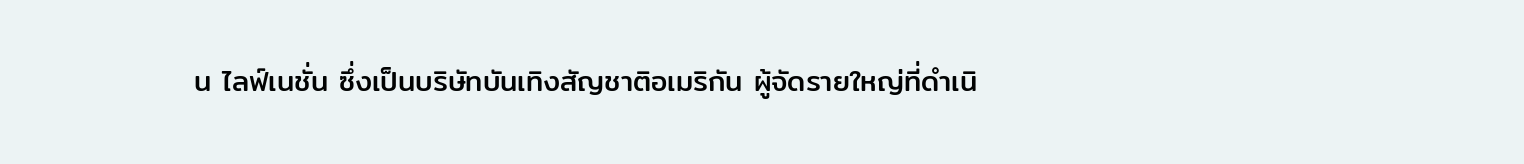น ไลฟ์เนชั่น ซึ่งเป็นบริษัทบันเทิงสัญชาติอเมริกัน ผู้จัดรายใหญ่ที่ดำเนิ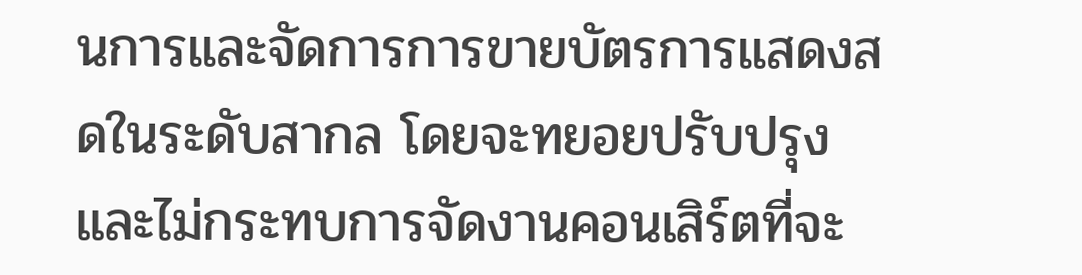นการและจัดการการขายบัตรการแสดงสดในระดับสากล โดยจะทยอยปรับปรุงและไม่กระทบการจัดงานคอนเสิร์ตที่จะ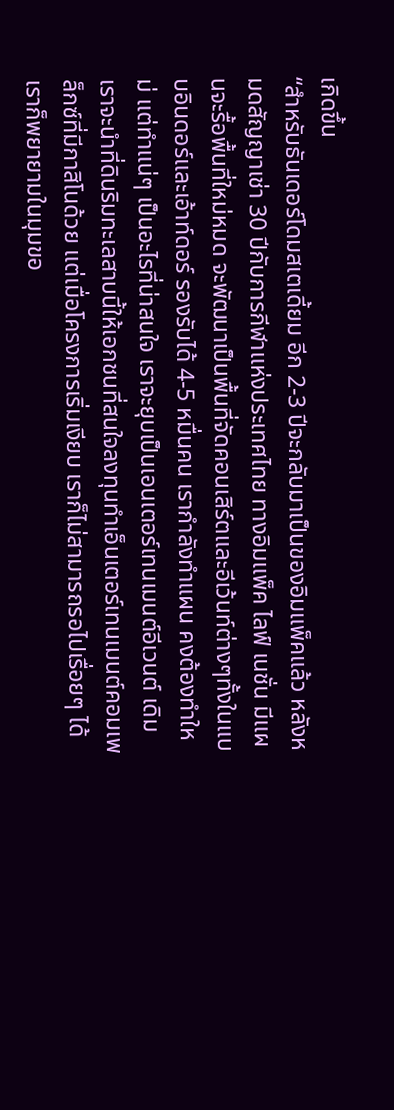เกิดขึ้น
“สำหรับธันเดอร์โดมสเตเดี้ยม อีก 2-3 ปีจะกลับมาเป็นของอิมแพ็คแล้ว หลังหมดสัญญาเช่า 30 ปีกับการกีฬาแห่งประเทศไทย ทางอิมแพ็ค ไลฟ์ เนชั่น มีแผนจะรื้อพื้นที่ใหม่หมด จะพัฒนาเป็นพื้นที่จัดคอนเสิร์ตและอีเว้นท์ต่างๆทั้งในแบบอินดอร์และเอ้าท์ดอร์ รองรับได้ 4-5 หมื่นคน เรากำลังทำแผน คงต้องทำใหม่ แต่ทำแน่ๆ เป็นอะไรที่น่าสนใจ เราจะยุบเป็นเอนเตอร์เทนเมนต์อีเวนต์ เดิมเราจะนำที่ดินริมทะเลสาบนี้ให้เอกชนที่สนใจลงทุนทำเอ็นเตอร์เทนเมนต์คอมเพล็กซ์ที่มีกาสิโนด้วย แต่เมื่อโครงการเริ่มเงียบ เราก็ไม่สามารถรอไปเรื่อยๆ ได้ เราก็พยายามในมุมขอ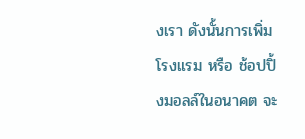งเรา ดังนั้นการเพิ่มโรงแรม หรือ ช้อปปิ้งมอลล์ในอนาคต จะ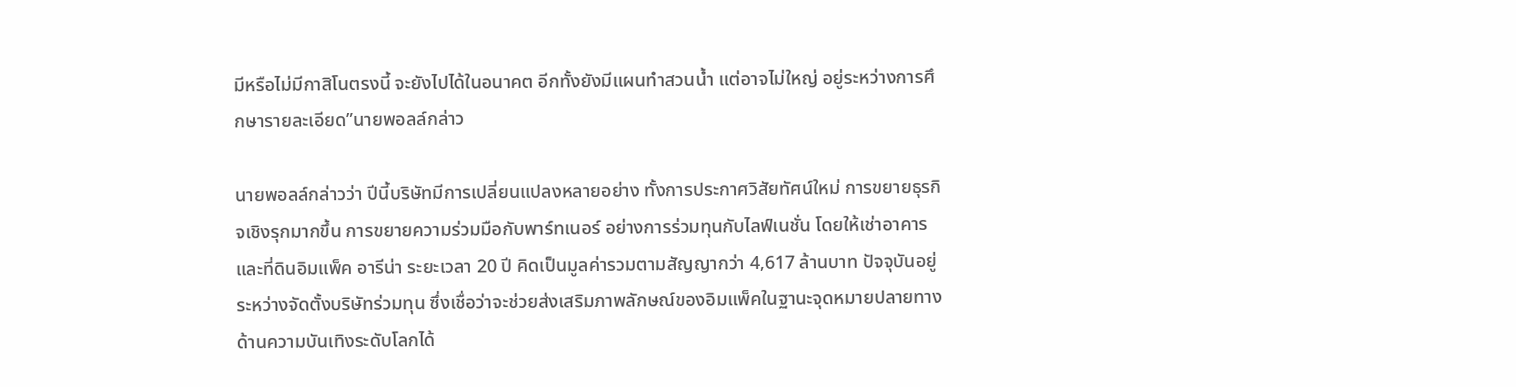มีหรือไม่มีกาสิโนตรงนี้ จะยังไปได้ในอนาคต อีกทั้งยังมีแผนทำสวนน้ำ แต่อาจไม่ใหญ่ อยู่ระหว่างการศึกษารายละเอียด”นายพอลล์กล่าว

นายพอลล์กล่าวว่า ปีนี้บริษัทมีการเปลี่ยนแปลงหลายอย่าง ทั้งการประกาศวิสัยทัศน์ใหม่ การขยายธุรกิจเชิงรุกมากขึ้น การขยายความร่วมมือกับพาร์ทเนอร์ อย่างการร่วมทุนกับไลฟ์เนชั่น โดยให้เช่าอาคารและที่ดินอิมแพ็ค อารีน่า ระยะเวลา 20 ปี คิดเป็นมูลค่ารวมตามสัญญากว่า 4,617 ล้านบาท ปัจจุบันอยู่ระหว่างจัดตั้งบริษัทร่วมทุน ซึ่งเชื่อว่าจะช่วยส่งเสริมภาพลักษณ์ของอิมแพ็คในฐานะจุดหมายปลายทางด้านความบันเทิงระดับโลกได้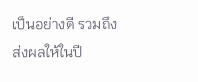เป็นอย่างดี รวมถึงส่งผลให้ในปี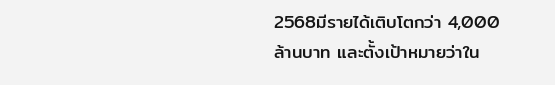2568มีรายได้เติบโตกว่า 4,000 ล้านบาท และตั้งเป้าหมายว่าใน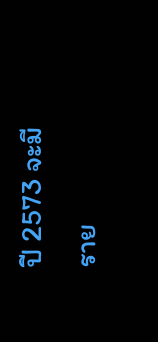ปี 2573 จะมีราย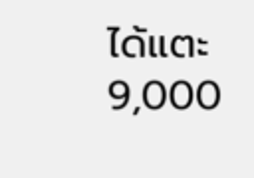ได้แตะ 9,000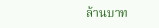ล้านบาท